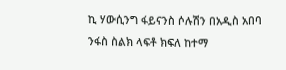ኪ ሃውሲንግ ፋይናንስ ሶሉሽን በአዲስ አበባ ንፋስ ስልክ ላፍቶ ክፍለ ከተማ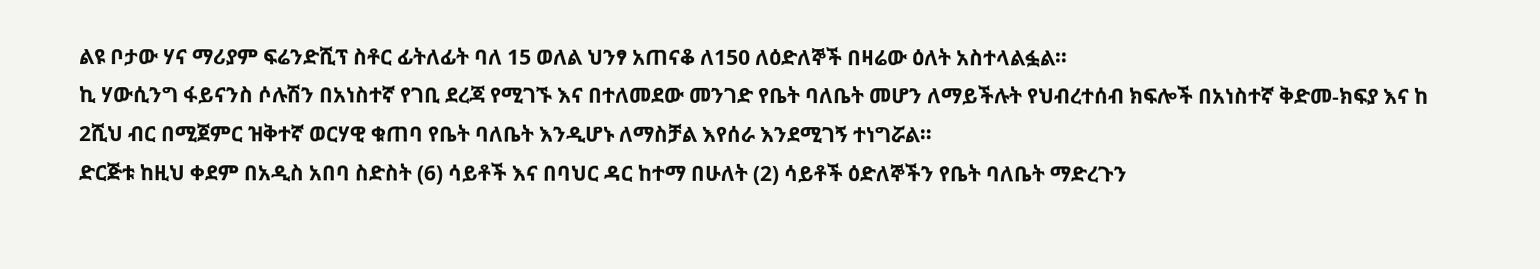ልዩ ቦታው ሃና ማሪያም ፍሬንድሺፕ ስቶር ፊትለፊት ባለ 15 ወለል ህንፃ አጠናቆ ለ150 ለዕድለኞች በዛሬው ዕለት አስተላልፏል።
ኪ ሃውሲንግ ፋይናንስ ሶሉሽን በአነስተኛ የገቢ ደረጃ የሚገኙ እና በተለመደው መንገድ የቤት ባለቤት መሆን ለማይችሉት የህብረተሰብ ክፍሎች በአነስተኛ ቅድመ-ክፍያ እና ከ 2ሺህ ብር በሚጀምር ዝቅተኛ ወርሃዊ ቁጠባ የቤት ባለቤት እንዲሆኑ ለማስቻል እየሰራ እንደሚገኝ ተነግሯል።
ድርጅቱ ከዚህ ቀደም በአዲስ አበባ ስድስት (6) ሳይቶች እና በባህር ዳር ከተማ በሁለት (2) ሳይቶች ዕድለኞችን የቤት ባለቤት ማድረጉን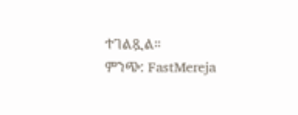ተገልጿል።
ምንጭ: FastMereja